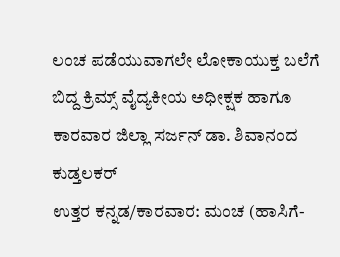ಲಂಚ ಪಡೆಯುವಾಗಲೇ ಲೋಕಾಯುಕ್ತ ಬಲೆಗೆ ಬಿದ್ದ ಕ್ರಿಮ್ಸ್ ವೈದ್ಯಕೀಯ ಅಧೀಕ್ಷಕ ಹಾಗೂ ಕಾರವಾರ ಜಿಲ್ಲಾ ಸರ್ಜನ್ ಡಾ. ಶಿವಾನಂದ ಕುಡ್ತಲಕರ್
ಉತ್ತರ ಕನ್ನಡ/ಕಾರವಾರ: ಮಂಚ (ಹಾಸಿಗೆ-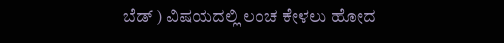ಬೆಡ್ ) ವಿಷಯದಲ್ಲಿ ಲಂಚ ಕೇಳಲು ಹೋದ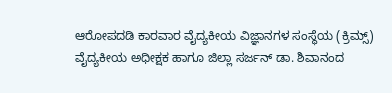ಆರೋಪದಡಿ ಕಾರವಾರ ವೈದ್ಯಕೀಯ ವಿಜ್ಞಾನಗಳ ಸಂಸ್ಥೆಯ (ಕ್ರಿಮ್ಸ್) ವೈದ್ಯಕೀಯ ಅಧೀಕ್ಷಕ ಹಾಗೂ ಜಿಲ್ಲಾ ಸರ್ಜನ್ ಡಾ. ಶಿವಾನಂದ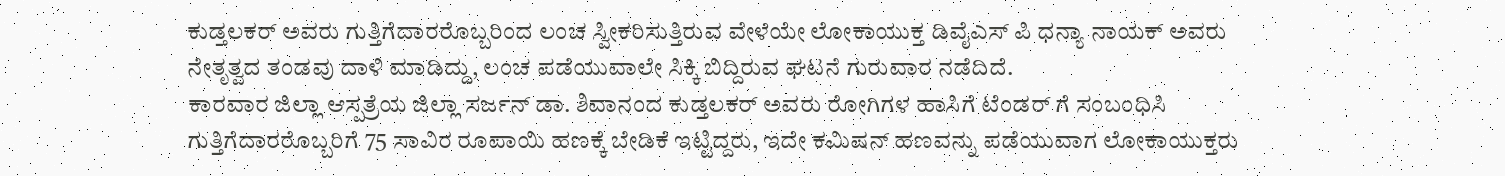ಕುಡ್ತಲಕರ್ ಅವರು ಗುತ್ತಿಗೆದಾರರೊಬ್ಬರಿಂದ ಲಂಚ ಸ್ವೀಕರಿಸುತ್ತಿರುವ ವೇಳೆಯೇ ಲೋಕಾಯುಕ್ತ ಡಿವೈಎಸ್ ಪಿ ಧನ್ಯಾ ನಾಯಕ್ ಅವರು ನೇತೃತ್ವದ ತಂಡವು ದಾಳಿ ಮಾಡಿದ್ದು, ಲಂಚ ಪಡೆಯುವಾಲೇ ಸಿಕ್ಕಿ ಬಿದ್ದಿರುವ ಘಟನೆ ಗುರುವಾರ ನಡೆದಿದೆ.
ಕಾರವಾರ ಜಿಲ್ಲಾ ಆಸ್ಪತ್ರೆಯ ಜಿಲ್ಲಾ ಸರ್ಜನ್ ಡಾ. ಶಿವಾನಂದ ಕುಡ್ತಲಕರ್ ಅವರು ರೋಗಿಗಳ ಹಾಸಿಗೆ ಟೆಂಡರ್ ಗೆ ಸಂಬಂಧಿಸಿ ಗುತ್ತಿಗೆದಾರರೊಬ್ಬರಿಗೆ 75 ಸಾವಿರ ರೂಪಾಯಿ ಹಣಕ್ಕೆ ಬೇಡಿಕೆ ಇಟ್ಟಿದ್ದರು, ಇದೇ ಕಮಿಷನ್ ಹಣವನ್ನು ಪಡೆಯುವಾಗ ಲೋಕಾಯುಕ್ತರು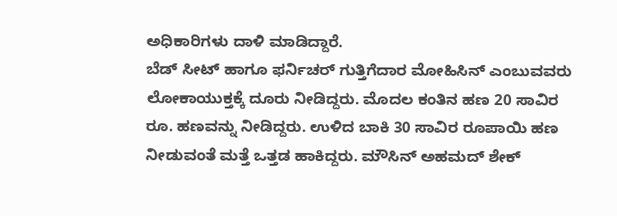ಅಧಿಕಾರಿಗಳು ದಾಳಿ ಮಾಡಿದ್ದಾರೆ.
ಬೆಡ್ ಸೀಟ್ ಹಾಗೂ ಫರ್ನಿಚರ್ ಗುತ್ತಿಗೆದಾರ ಮೋಹಿಸಿನ್ ಎಂಬುವವರು ಲೋಕಾಯುಕ್ತಕ್ಕೆ ದೂರು ನೀಡಿದ್ದರು. ಮೊದಲ ಕಂತಿನ ಹಣ 20 ಸಾವಿರ ರೂ. ಹಣವನ್ನು ನೀಡಿದ್ದರು. ಉಳಿದ ಬಾಕಿ 30 ಸಾವಿರ ರೂಪಾಯಿ ಹಣ ನೀಡುವಂತೆ ಮತ್ತೆ ಒತ್ತಡ ಹಾಕಿದ್ದರು. ಮೌಸಿನ್ ಅಹಮದ್ ಶೇಕ್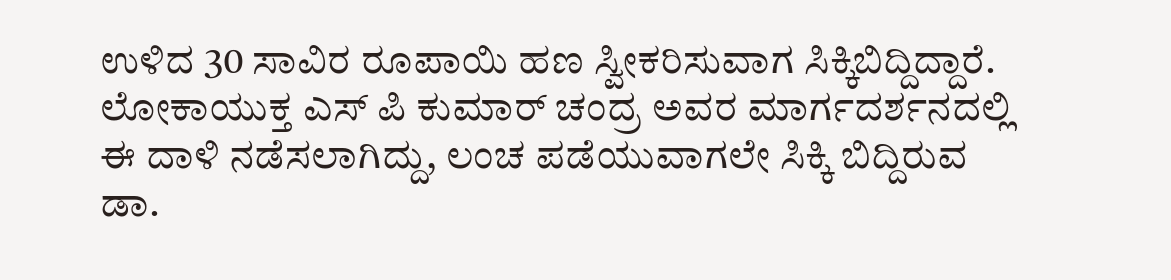ಉಳಿದ 30 ಸಾವಿರ ರೂಪಾಯಿ ಹಣ ಸ್ವೀಕರಿಸುವಾಗ ಸಿಕ್ಕಿಬಿದ್ದಿದ್ದಾರೆ.
ಲೋಕಾಯುಕ್ತ ಎಸ್ ಪಿ ಕುಮಾರ್ ಚಂದ್ರ ಅವರ ಮಾರ್ಗದರ್ಶನದಲ್ಲಿ ಈ ದಾಳಿ ನಡೆಸಲಾಗಿದ್ದು, ಲಂಚ ಪಡೆಯುವಾಗಲೇ ಸಿಕ್ಕಿ ಬಿದ್ದಿರುವ ಡಾ.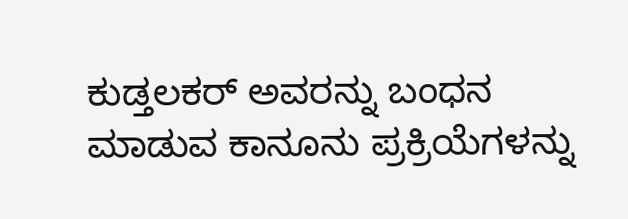ಕುಡ್ತಲಕರ್ ಅವರನ್ನು ಬಂಧನ ಮಾಡುವ ಕಾನೂನು ಪ್ರಕ್ರಿಯೆಗಳನ್ನು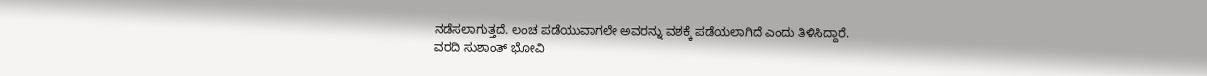ನಡೆಸಲಾಗುತ್ತದೆ. ಲಂಚ ಪಡೆಯುವಾಗಲೇ ಅವರನ್ನು ವಶಕ್ಕೆ ಪಡೆಯಲಾಗಿದೆ ಎಂದು ತಿಳಿಸಿದ್ದಾರೆ.
ವರದಿ ಸುಶಾಂತ್ ಭೋವಿ